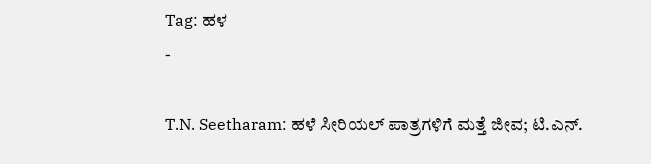Tag: ಹಳ
-

T.N. Seetharam: ಹಳೆ ಸೀರಿಯಲ್ ಪಾತ್ರಗಳಿಗೆ ಮತ್ತೆ ಜೀವ; ಟಿ.ಎನ್.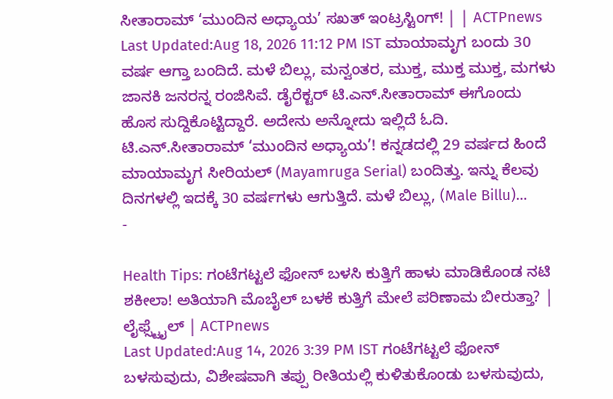ಸೀತಾರಾಮ್ ‘ಮುಂದಿನ ಅಧ್ಯಾಯ’ ಸಖತ್ ಇಂಟ್ರಸ್ಟಿಂಗ್! | | ACTPnews
Last Updated:Aug 18, 2026 11:12 PM IST ಮಾಯಾಮೃಗ ಬಂದು 30 ವರ್ಷ ಆಗ್ತಾ ಬಂದಿದೆ. ಮಳೆ ಬಿಲ್ಲು, ಮನ್ವಂತರ, ಮುಕ್ತ, ಮುಕ್ತ ಮುಕ್ತ, ಮಗಳು ಜಾನಕಿ ಜನರನ್ನ ರಂಜಿಸಿವೆ. ಡೈರೆಕ್ಟರ್ ಟಿ.ಎನ್.ಸೀತಾರಾಮ್ ಈಗೊಂದು ಹೊಸ ಸುದ್ದಿಕೊಟ್ಟಿದ್ದಾರೆ. ಅದೇನು ಅನ್ನೋದು ಇಲ್ಲಿದೆ ಓದಿ. ಟಿ.ಎನ್.ಸೀತಾರಾಮ್ ‘ಮುಂದಿನ ಅಧ್ಯಾಯ’! ಕನ್ನಡದಲ್ಲಿ 29 ವರ್ಷದ ಹಿಂದೆ ಮಾಯಾಮೃಗ ಸೀರಿಯಲ್ (Mayamruga Serial) ಬಂದಿತ್ತು. ಇನ್ನು ಕೆಲವು ದಿನಗಳಲ್ಲಿ ಇದಕ್ಕೆ 30 ವರ್ಷಗಳು ಆಗುತ್ತಿದೆ. ಮಳೆ ಬಿಲ್ಲು, (Male Billu)…
-

Health Tips: ಗಂಟೆಗಟ್ಟಲೆ ಫೋನ್ ಬಳಸಿ ಕುತ್ತಿಗೆ ಹಾಳು ಮಾಡಿಕೊಂಡ ನಟಿ ಶಕೀಲಾ! ಅತಿಯಾಗಿ ಮೊಬೈಲ್ ಬಳಕೆ ಕುತ್ತಿಗೆ ಮೇಲೆ ಪರಿಣಾಮ ಬೀರುತ್ತಾ? | ಲೈಫ್ಸ್ಟೈಲ್ | ACTPnews
Last Updated:Aug 14, 2026 3:39 PM IST ಗಂಟೆಗಟ್ಟಲೆ ಫೋನ್ ಬಳಸುವುದು, ವಿಶೇಷವಾಗಿ ತಪ್ಪು ರೀತಿಯಲ್ಲಿ ಕುಳಿತುಕೊಂಡು ಬಳಸುವುದು,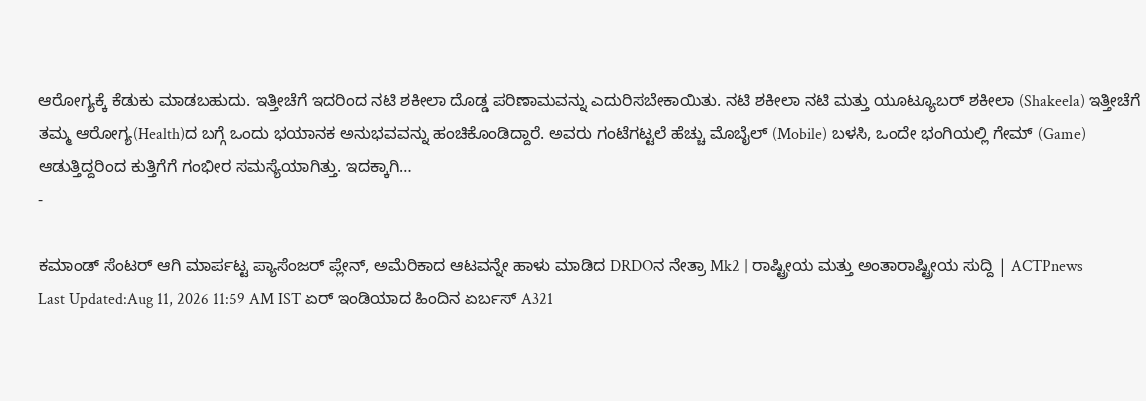ಆರೋಗ್ಯಕ್ಕೆ ಕೆಡುಕು ಮಾಡಬಹುದು. ಇತ್ತೀಚೆಗೆ ಇದರಿಂದ ನಟಿ ಶಕೀಲಾ ದೊಡ್ಡ ಪರಿಣಾಮವನ್ನು ಎದುರಿಸಬೇಕಾಯಿತು. ನಟಿ ಶಕೀಲಾ ನಟಿ ಮತ್ತು ಯೂಟ್ಯೂಬರ್ ಶಕೀಲಾ (Shakeela) ಇತ್ತೀಚೆಗೆ ತಮ್ಮ ಆರೋಗ್ಯ(Health)ದ ಬಗ್ಗೆ ಒಂದು ಭಯಾನಕ ಅನುಭವವನ್ನು ಹಂಚಿಕೊಂಡಿದ್ದಾರೆ. ಅವರು ಗಂಟೆಗಟ್ಟಲೆ ಹೆಚ್ಚು ಮೊಬೈಲ್ (Mobile) ಬಳಸಿ, ಒಂದೇ ಭಂಗಿಯಲ್ಲಿ ಗೇಮ್ (Game) ಆಡುತ್ತಿದ್ದರಿಂದ ಕುತ್ತಿಗೆಗೆ ಗಂಭೀರ ಸಮಸ್ಯೆಯಾಗಿತ್ತು. ಇದಕ್ಕಾಗಿ…
-

ಕಮಾಂಡ್ ಸೆಂಟರ್ ಆಗಿ ಮಾರ್ಪಟ್ಟ ಪ್ಯಾಸೆಂಜರ್ ಪ್ಲೇನ್, ಅಮೆರಿಕಾದ ಆಟವನ್ನೇ ಹಾಳು ಮಾಡಿದ DRDOನ ನೇತ್ರಾ Mk2 | ರಾಷ್ಟ್ರೀಯ ಮತ್ತು ಅಂತಾರಾಷ್ಟ್ರೀಯ ಸುದ್ದಿ | ACTPnews
Last Updated:Aug 11, 2026 11:59 AM IST ಏರ್ ಇಂಡಿಯಾದ ಹಿಂದಿನ ಏರ್ಬಸ್ A321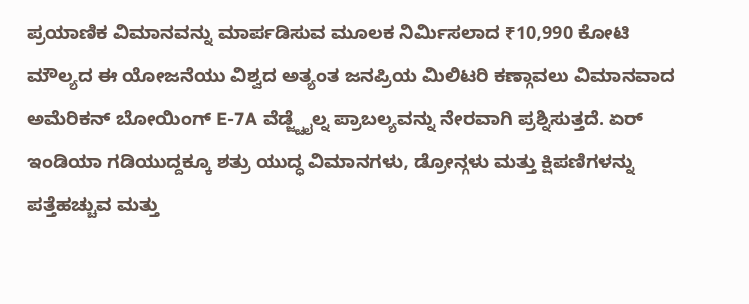ಪ್ರಯಾಣಿಕ ವಿಮಾನವನ್ನು ಮಾರ್ಪಡಿಸುವ ಮೂಲಕ ನಿರ್ಮಿಸಲಾದ ₹10,990 ಕೋಟಿ ಮೌಲ್ಯದ ಈ ಯೋಜನೆಯು ವಿಶ್ವದ ಅತ್ಯಂತ ಜನಪ್ರಿಯ ಮಿಲಿಟರಿ ಕಣ್ಗಾವಲು ವಿಮಾನವಾದ ಅಮೆರಿಕನ್ ಬೋಯಿಂಗ್ E-7A ವೆಡ್ಜ್ಟೈಲ್ನ ಪ್ರಾಬಲ್ಯವನ್ನು ನೇರವಾಗಿ ಪ್ರಶ್ನಿಸುತ್ತದೆ. ಏರ್ ಇಂಡಿಯಾ ಗಡಿಯುದ್ದಕ್ಕೂ ಶತ್ರು ಯುದ್ಧ ವಿಮಾನಗಳು, ಡ್ರೋನ್ಗಳು ಮತ್ತು ಕ್ಷಿಪಣಿಗಳನ್ನು ಪತ್ತೆಹಚ್ಚುವ ಮತ್ತು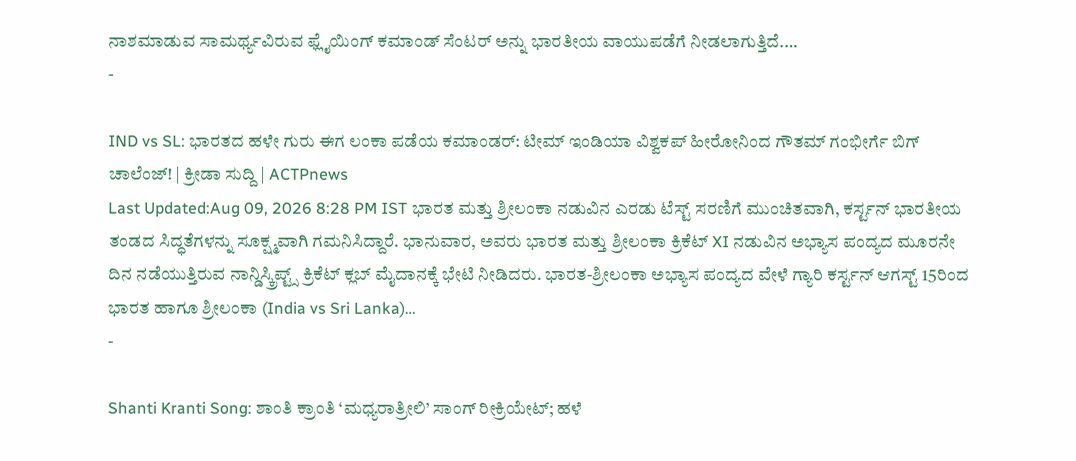ನಾಶಮಾಡುವ ಸಾಮರ್ಥ್ಯವಿರುವ ಫ್ಲೈಯಿಂಗ್ ಕಮಾಂಡ್ ಸೆಂಟರ್ ಅನ್ನು ಭಾರತೀಯ ವಾಯುಪಡೆಗೆ ನೀಡಲಾಗುತ್ತಿದೆ.…
-

IND vs SL: ಭಾರತದ ಹಳೇ ಗುರು ಈಗ ಲಂಕಾ ಪಡೆಯ ಕಮಾಂಡರ್: ಟೀಮ್ ಇಂಡಿಯಾ ವಿಶ್ವಕಪ್ ಹೀರೋನಿಂದ ಗೌತಮ್ ಗಂಭೀರ್ಗೆ ಬಿಗ್ ಚಾಲೆಂಜ್! | ಕ್ರೀಡಾ ಸುದ್ದಿ | ACTPnews
Last Updated:Aug 09, 2026 8:28 PM IST ಭಾರತ ಮತ್ತು ಶ್ರೀಲಂಕಾ ನಡುವಿನ ಎರಡು ಟೆಸ್ಟ್ ಸರಣಿಗೆ ಮುಂಚಿತವಾಗಿ, ಕರ್ಸ್ಟನ್ ಭಾರತೀಯ ತಂಡದ ಸಿದ್ಧತೆಗಳನ್ನು ಸೂಕ್ಷ್ಮವಾಗಿ ಗಮನಿಸಿದ್ದಾರೆ. ಭಾನುವಾರ, ಅವರು ಭಾರತ ಮತ್ತು ಶ್ರೀಲಂಕಾ ಕ್ರಿಕೆಟ್ XI ನಡುವಿನ ಅಭ್ಯಾಸ ಪಂದ್ಯದ ಮೂರನೇ ದಿನ ನಡೆಯುತ್ತಿರುವ ನಾನ್ಡಿಸ್ಕ್ರಿಪ್ಟ್ಸ್ ಕ್ರಿಕೆಟ್ ಕ್ಲಬ್ ಮೈದಾನಕ್ಕೆ ಭೇಟಿ ನೀಡಿದರು. ಭಾರತ-ಶ್ರೀಲಂಕಾ ಅಭ್ಯಾಸ ಪಂದ್ಯದ ವೇಳೆ ಗ್ಯಾರಿ ಕರ್ಸ್ಟನ್ ಆಗಸ್ಟ್ 15ರಿಂದ ಭಾರತ ಹಾಗೂ ಶ್ರೀಲಂಕಾ (India vs Sri Lanka)…
-

Shanti Kranti Song: ಶಾಂತಿ ಕ್ರಾಂತಿ ‘ಮಧ್ಯರಾತ್ರೀಲಿ’ ಸಾಂಗ್ ರೀಕ್ರಿಯೇಟ್; ಹಳೆ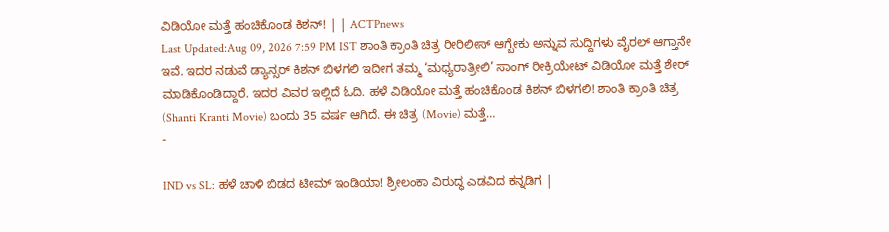ವಿಡಿಯೋ ಮತ್ತೆ ಹಂಚಿಕೊಂಡ ಕಿಶನ್! | | ACTPnews
Last Updated:Aug 09, 2026 7:59 PM IST ಶಾಂತಿ ಕ್ರಾಂತಿ ಚಿತ್ರ ರೀರಿಲೀಸ್ ಆಗ್ಬೇಕು ಅನ್ನುವ ಸುದ್ದಿಗಳು ವೈರಲ್ ಆಗ್ತಾನೇ ಇವೆ. ಇದರ ನಡುವೆ ಡ್ಯಾನ್ಸರ್ ಕಿಶನ್ ಬಿಳಗಲಿ ಇದೀಗ ತಮ್ಮ ‘ಮಧ್ಯರಾತ್ರೀಲಿ’ ಸಾಂಗ್ ರೀಕ್ರಿಯೇಟ್ ವಿಡಿಯೋ ಮತ್ತೆ ಶೇರ್ ಮಾಡಿಕೊಂಡಿದ್ದಾರೆ. ಇದರ ವಿವರ ಇಲ್ಲಿದೆ ಓದಿ. ಹಳೆ ವಿಡಿಯೋ ಮತ್ತೆ ಹಂಚಿಕೊಂಡ ಕಿಶನ್ ಬಿಳಗಲಿ! ಶಾಂತಿ ಕ್ರಾಂತಿ ಚಿತ್ರ (Shanti Kranti Movie) ಬಂದು 35 ವರ್ಷ ಆಗಿದೆ. ಈ ಚಿತ್ರ (Movie) ಮತ್ತೆ…
-

IND vs SL: ಹಳೆ ಚಾಳಿ ಬಿಡದ ಟೀಮ್ ಇಂಡಿಯಾ! ಶ್ರೀಲಂಕಾ ವಿರುದ್ಧ ಎಡವಿದ ಕನ್ನಡಿಗ |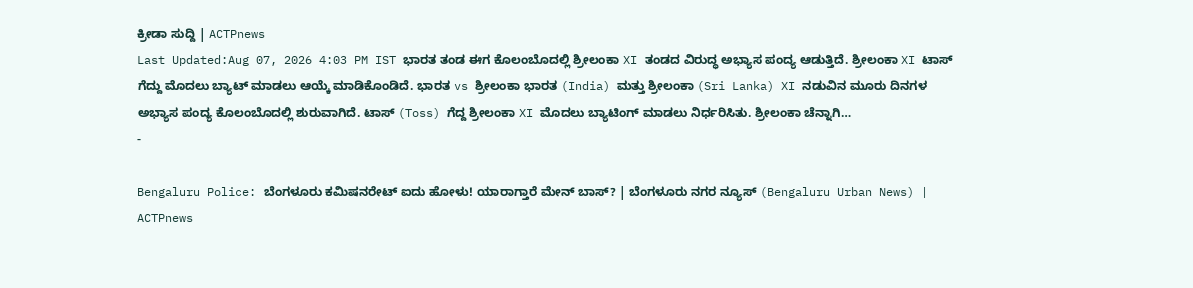ಕ್ರೀಡಾ ಸುದ್ದಿ | ACTPnews
Last Updated:Aug 07, 2026 4:03 PM IST ಭಾರತ ತಂಡ ಈಗ ಕೊಲಂಬೊದಲ್ಲಿ ಶ್ರೀಲಂಕಾ XI ತಂಡದ ವಿರುದ್ಧ ಅಭ್ಯಾಸ ಪಂದ್ಯ ಆಡುತ್ತಿದೆ. ಶ್ರೀಲಂಕಾ XI ಟಾಸ್ ಗೆದ್ದು ಮೊದಲು ಬ್ಯಾಟ್ ಮಾಡಲು ಆಯ್ಕೆ ಮಾಡಿಕೊಂಡಿದೆ. ಭಾರತ vs ಶ್ರೀಲಂಕಾ ಭಾರತ (India) ಮತ್ತು ಶ್ರೀಲಂಕಾ (Sri Lanka) XI ನಡುವಿನ ಮೂರು ದಿನಗಳ ಅಭ್ಯಾಸ ಪಂದ್ಯ ಕೊಲಂಬೊದಲ್ಲಿ ಶುರುವಾಗಿದೆ. ಟಾಸ್ (Toss) ಗೆದ್ದ ಶ್ರೀಲಂಕಾ XI ಮೊದಲು ಬ್ಯಾಟಿಂಗ್ ಮಾಡಲು ನಿರ್ಧರಿಸಿತು. ಶ್ರೀಲಂಕಾ ಚೆನ್ನಾಗಿ…
-

Bengaluru Police: ಬೆಂಗಳೂರು ಕಮಿಷನರೇಟ್ ಐದು ಹೋಳು! ಯಾರಾಗ್ತಾರೆ ಮೇನ್ ಬಾಸ್? | ಬೆಂಗಳೂರು ನಗರ ನ್ಯೂಸ್ (Bengaluru Urban News) | ACTPnews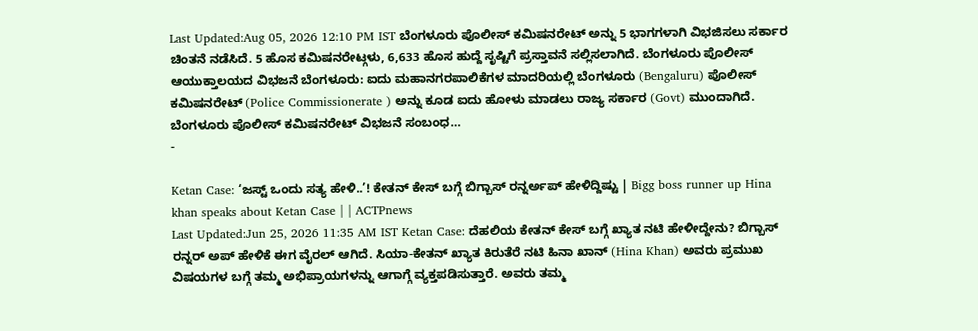Last Updated:Aug 05, 2026 12:10 PM IST ಬೆಂಗಳೂರು ಪೊಲೀಸ್ ಕಮಿಷನರೇಟ್ ಅನ್ನು 5 ಭಾಗಗಳಾಗಿ ವಿಭಜಿಸಲು ಸರ್ಕಾರ ಚಿಂತನೆ ನಡೆಸಿದೆ. 5 ಹೊಸ ಕಮಿಷನರೇಟ್ಗಳು, 6,633 ಹೊಸ ಹುದ್ದೆ ಸೃಷ್ಟಿಗೆ ಪ್ರಸ್ತಾವನೆ ಸಲ್ಲಿಸಲಾಗಿದೆ. ಬೆಂಗಳೂರು ಪೊಲೀಸ್ ಆಯುಕ್ತಾಲಯದ ವಿಭಜನೆ ಬೆಂಗಳೂರು: ಐದು ಮಹಾನಗರಪಾಲಿಕೆಗಳ ಮಾದರಿಯಲ್ಲಿ ಬೆಂಗಳೂರು (Bengaluru) ಪೊಲೀಸ್ ಕಮಿಷನರೇಟ್ (Police Commissionerate ) ಅನ್ನು ಕೂಡ ಐದು ಹೋಳು ಮಾಡಲು ರಾಜ್ಯ ಸರ್ಕಾರ (Govt) ಮುಂದಾಗಿದೆ. ಬೆಂಗಳೂರು ಪೊಲೀಸ್ ಕಮಿಷನರೇಟ್ ವಿಭಜನೆ ಸಂಬಂಧ…
-

Ketan Case: ‘ಜಸ್ಟ್ ಒಂದು ಸತ್ಯ ಹೇಳಿ..’! ಕೇತನ್ ಕೇಸ್ ಬಗ್ಗೆ ಬಿಗ್ಬಾಸ್ ರನ್ನರ್ಅಪ್ ಹೇಳಿದ್ದಿಷ್ಟು | Bigg boss runner up Hina khan speaks about Ketan Case | | ACTPnews
Last Updated:Jun 25, 2026 11:35 AM IST Ketan Case: ದೆಹಲಿಯ ಕೇತನ್ ಕೇಸ್ ಬಗ್ಗೆ ಖ್ಯಾತ ನಟಿ ಹೇಳೀದ್ದೇನು? ಬಿಗ್ಬಾಸ್ ರನ್ನರ್ ಅಪ್ ಹೇಳಿಕೆ ಈಗ ವೈರಲ್ ಆಗಿದೆ. ಸಿಯಾ-ಕೇತನ್ ಖ್ಯಾತ ಕಿರುತೆರೆ ನಟಿ ಹಿನಾ ಖಾನ್ (Hina Khan) ಅವರು ಪ್ರಮುಖ ವಿಷಯಗಳ ಬಗ್ಗೆ ತಮ್ಮ ಅಭಿಪ್ರಾಯಗಳನ್ನು ಆಗಾಗ್ಗೆ ವ್ಯಕ್ತಪಡಿಸುತ್ತಾರೆ. ಅವರು ತಮ್ಮ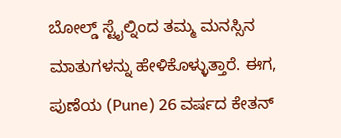ಬೋಲ್ಡ್ ಸ್ಟೈಲ್ನಿಂದ ತಮ್ಮ ಮನಸ್ಸಿನ ಮಾತುಗಳನ್ನು ಹೇಳಿಕೊಳ್ಳುತ್ತಾರೆ. ಈಗ, ಪುಣೆಯ (Pune) 26 ವರ್ಷದ ಕೇತನ್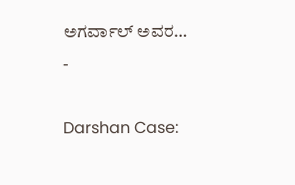ಅಗರ್ವಾಲ್ ಅವರ…
-

Darshan Case: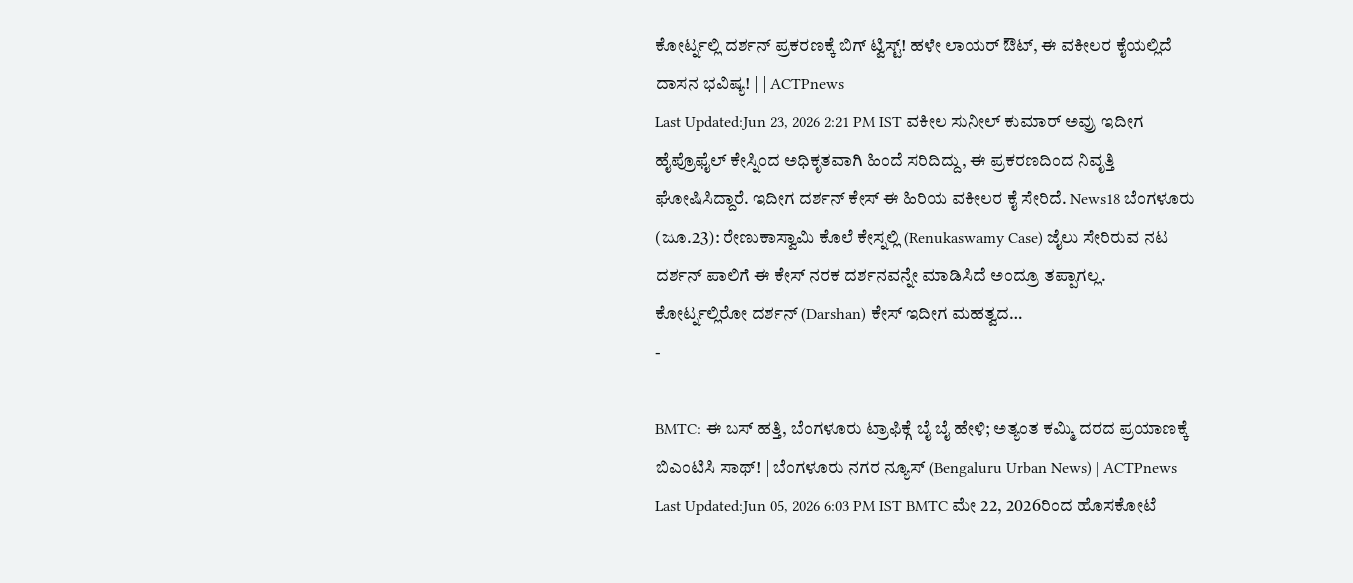ಕೋರ್ಟ್ನಲ್ಲಿ ದರ್ಶನ್ ಪ್ರಕರಣಕ್ಕೆ ಬಿಗ್ ಟ್ವಿಸ್ಟ್! ಹಳೇ ಲಾಯರ್ ಔಟ್, ಈ ವಕೀಲರ ಕೈಯಲ್ಲಿದೆ ದಾಸನ ಭವಿಷ್ಯ! | | ACTPnews
Last Updated:Jun 23, 2026 2:21 PM IST ವಕೀಲ ಸುನೀಲ್ ಕುಮಾರ್ ಅವ್ರು ಇದೀಗ ಹೈಪ್ರೊಫೈಲ್ ಕೇಸ್ನಿಂದ ಅಧಿಕೃತವಾಗಿ ಹಿಂದೆ ಸರಿದಿದ್ದು, ಈ ಪ್ರಕರಣದಿಂದ ನಿವೃತ್ತಿ ಘೋಷಿಸಿದ್ದಾರೆ. ಇದೀಗ ದರ್ಶನ್ ಕೇಸ್ ಈ ಹಿರಿಯ ವಕೀಲರ ಕೈ ಸೇರಿದೆ. News18 ಬೆಂಗಳೂರು (ಜೂ.23): ರೇಣುಕಾಸ್ವಾಮಿ ಕೊಲೆ ಕೇಸ್ನಲ್ಲಿ (Renukaswamy Case) ಜೈಲು ಸೇರಿರುವ ನಟ ದರ್ಶನ್ ಪಾಲಿಗೆ ಈ ಕೇಸ್ ನರಕ ದರ್ಶನವನ್ನೇ ಮಾಡಿಸಿದೆ ಅಂದ್ರೂ ತಪ್ಪಾಗಲ್ಲ. ಕೋರ್ಟ್ನಲ್ಲಿರೋ ದರ್ಶನ್ (Darshan) ಕೇಸ್ ಇದೀಗ ಮಹತ್ವದ…
-

BMTC: ಈ ಬಸ್ ಹತ್ತಿ, ಬೆಂಗಳೂರು ಟ್ರಾಫಿಕ್ಗೆ ಬೈ ಬೈ ಹೇಳಿ; ಅತ್ಯಂತ ಕಮ್ಮಿ ದರದ ಪ್ರಯಾಣಕ್ಕೆ ಬಿಎಂಟಿಸಿ ಸಾಥ್! | ಬೆಂಗಳೂರು ನಗರ ನ್ಯೂಸ್ (Bengaluru Urban News) | ACTPnews
Last Updated:Jun 05, 2026 6:03 PM IST BMTC ಮೇ 22, 2026ರಿಂದ ಹೊಸಕೋಟೆ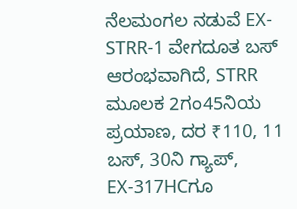ನೆಲಮಂಗಲ ನಡುವೆ EX-STRR-1 ವೇಗದೂತ ಬಸ್ ಆರಂಭವಾಗಿದೆ, STRR ಮೂಲಕ 2ಗಂ45ನಿಯ ಪ್ರಯಾಣ, ದರ ₹110, 11 ಬಸ್, 30ನಿ ಗ್ಯಾಪ್, EX-317HCಗೂ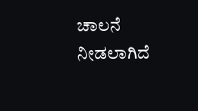ಚಾಲನೆ ನೀಡಲಾಗಿದೆ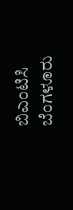ಬಿಎಂಟಿಸಿ ಬೆಂಗಳೂರು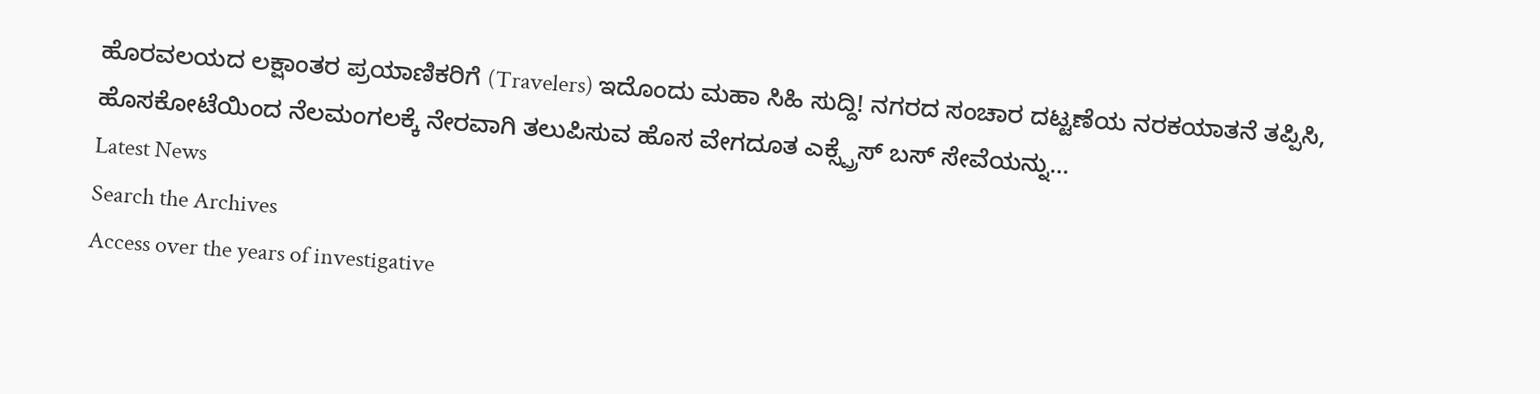ಹೊರವಲಯದ ಲಕ್ಷಾಂತರ ಪ್ರಯಾಣಿಕರಿಗೆ (Travelers) ಇದೊಂದು ಮಹಾ ಸಿಹಿ ಸುದ್ದಿ! ನಗರದ ಸಂಚಾರ ದಟ್ಟಣೆಯ ನರಕಯಾತನೆ ತಪ್ಪಿಸಿ, ಹೊಸಕೋಟೆಯಿಂದ ನೆಲಮಂಗಲಕ್ಕೆ ನೇರವಾಗಿ ತಲುಪಿಸುವ ಹೊಸ ವೇಗದೂತ ಎಕ್ಸ್ಪ್ರೆಸ್ ಬಸ್ ಸೇವೆಯನ್ನು…
Latest News
Search the Archives
Access over the years of investigative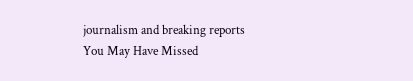journalism and breaking reports
You May Have Missed